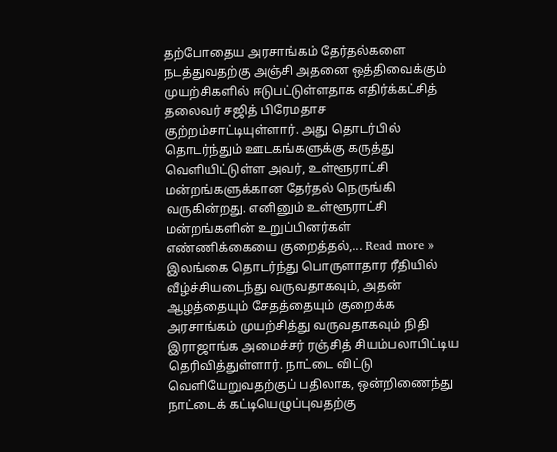தற்போதைய அரசாங்கம் தேர்தல்களை நடத்துவதற்கு அஞ்சி அதனை ஒத்திவைக்கும் முயற்சிகளில் ஈடுபட்டுள்ளதாக எதிர்க்கட்சித் தலைவர் சஜித் பிரேமதாச குற்றம்சாட்டியுள்ளார். அது தொடர்பில் தொடர்ந்தும் ஊடகங்களுக்கு கருத்து வெளியிட்டுள்ள அவர், உள்ளூராட்சி மன்றங்களுக்கான தேர்தல் நெருங்கி வருகின்றது. எனினும் உள்ளூராட்சி மன்றங்களின் உறுப்பினர்கள் எண்ணிக்கையை குறைத்தல்,... Read more »
இலங்கை தொடர்ந்து பொருளாதார ரீதியில் வீழ்ச்சியடைந்து வருவதாகவும், அதன் ஆழத்தையும் சேதத்தையும் குறைக்க அரசாங்கம் முயற்சித்து வருவதாகவும் நிதி இராஜாங்க அமைச்சர் ரஞ்சித் சியம்பலாபிட்டிய தெரிவித்துள்ளார். நாட்டை விட்டு வெளியேறுவதற்குப் பதிலாக, ஒன்றிணைந்து நாட்டைக் கட்டியெழுப்புவதற்கு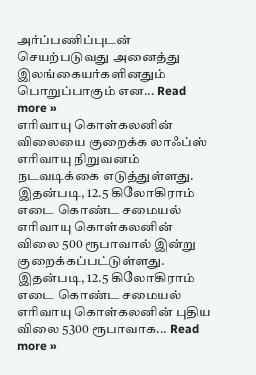அர்ப்பணிப்புடன் செயற்படுவது அனைத்து இலங்கையர்களினதும் பொறுப்பாகும் என... Read more »
எரிவாயு கொள்கலனின் விலையை குறைக்க லாஃப்ஸ் எரிவாயு நிறுவனம் நடவடிக்கை எடுத்துள்ளது. இதன்படி, 12.5 கிலோகிராம் எடை கொண்ட சமையல் எரிவாயு கொள்கலனின் விலை 500 ரூபாவால் இன்று குறைக்கப்பட்டுள்ளது. இதன்படி, 12.5 கிலோகிராம் எடை கொண்ட சமையல் எரிவாயு கொள்கலனின் புதிய விலை 5300 ரூபாவாக... Read more »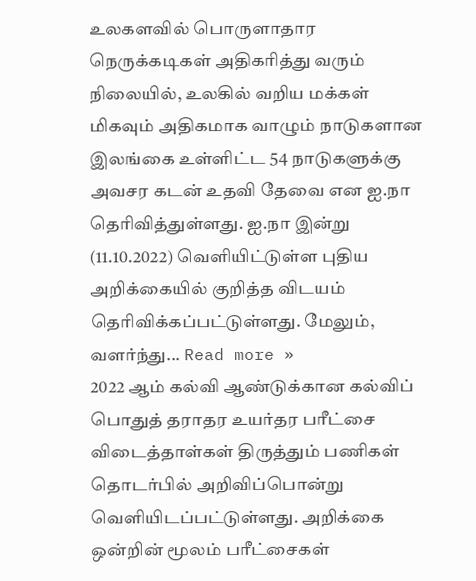உலகளவில் பொருளாதார நெருக்கடிகள் அதிகரித்து வரும் நிலையில், உலகில் வறிய மக்கள் மிகவும் அதிகமாக வாழும் நாடுகளான இலங்கை உள்ளிட்ட 54 நாடுகளுக்கு அவசர கடன் உதவி தேவை என ஐ.நா தெரிவித்துள்ளது. ஐ.நா இன்று (11.10.2022) வெளியிட்டுள்ள புதிய அறிக்கையில் குறித்த விடயம் தெரிவிக்கப்பட்டுள்ளது. மேலும், வளர்ந்து... Read more »
2022 ஆம் கல்வி ஆண்டுக்கான கல்விப் பொதுத் தராதர உயர்தர பரீட்சை விடைத்தாள்கள் திருத்தும் பணிகள் தொடர்பில் அறிவிப்பொன்று வெளியிடப்பட்டுள்ளது. அறிக்கை ஒன்றின் மூலம் பரீட்சைகள்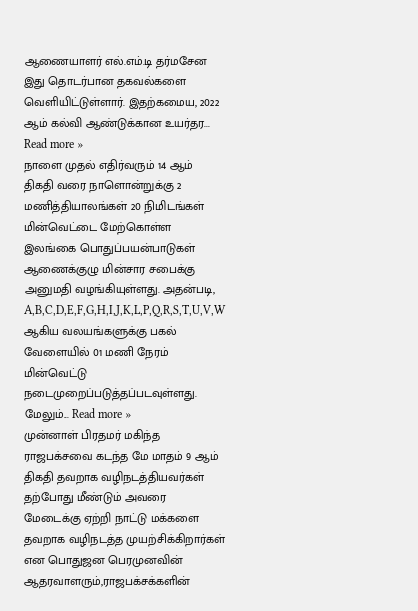ஆணையாளர் எல்.எம்.டி தர்மசேன இது தொடர்பான தகவல்களை வெளியிட்டுள்ளார். இதற்கமைய, 2022 ஆம் கல்வி ஆண்டுக்கான உயர்தர... Read more »
நாளை முதல் எதிர்வரும் 14 ஆம் திகதி வரை நாளொன்றுக்கு 2 மணித்தியாலங்கள் 20 நிமிடங்கள் மின்வெட்டை மேற்கொள்ள இலங்கை பொதுப்பயன்பாடுகள் ஆணைக்குழு மின்சார சபைக்கு அனுமதி வழங்கியுள்ளது. அதன்படி, A,B,C,D,E,F,G,H,I,J,K,L,P,Q,R,S,T,U,V,W ஆகிய வலயங்களுக்கு பகல் வேளையில் 01 மணி நேரம் மின்வெட்டு நடைமுறைப்படுத்தப்படவுள்ளது. மேலும்... Read more »
முன்னாள் பிரதமர் மகிந்த ராஜபக்சவை கடந்த மே மாதம் 9 ஆம் திகதி தவறாக வழிநடத்தியவர்கள் தற்போது மீண்டும் அவரை மேடைக்கு ஏற்றி நாட்டு மக்களை தவறாக வழிநடத்த முயற்சிக்கிறார்கள் என பொதுஜன பெரமுனவின் ஆதரவாளரும்,ராஜபக்சக்களின்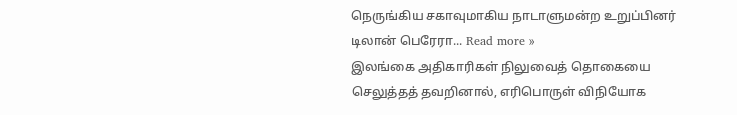நெருங்கிய சகாவுமாகிய நாடாளுமன்ற உறுப்பினர் டிலான் பெரேரா... Read more »
இலங்கை அதிகாரிகள் நிலுவைத் தொகையை செலுத்தத் தவறினால், எரிபொருள் விநியோக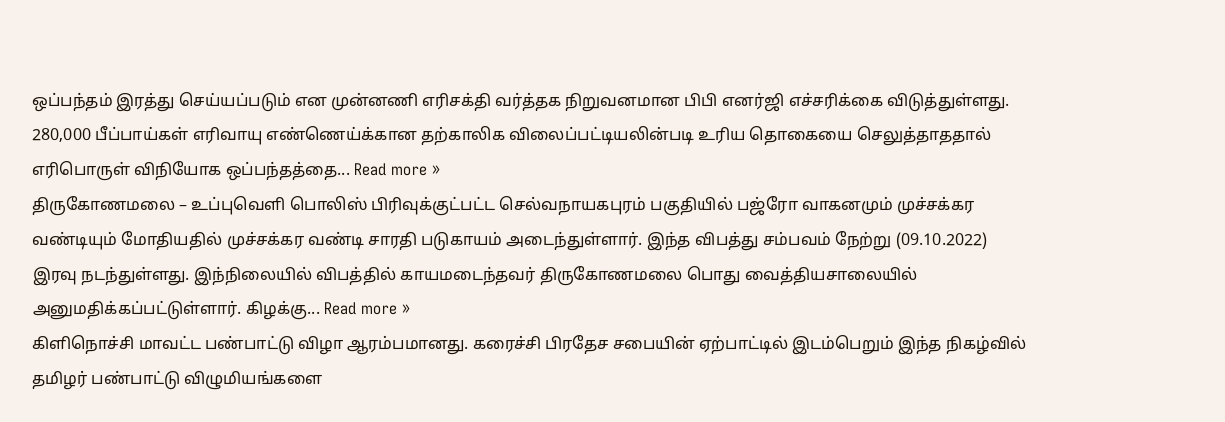ஒப்பந்தம் இரத்து செய்யப்படும் என முன்னணி எரிசக்தி வர்த்தக நிறுவனமான பிபி எனர்ஜி எச்சரிக்கை விடுத்துள்ளது. 280,000 பீப்பாய்கள் எரிவாயு எண்ணெய்க்கான தற்காலிக விலைப்பட்டியலின்படி உரிய தொகையை செலுத்தாததால் எரிபொருள் விநியோக ஒப்பந்தத்தை... Read more »
திருகோணமலை – உப்புவெளி பொலிஸ் பிரிவுக்குட்பட்ட செல்வநாயகபுரம் பகுதியில் பஜ்ரோ வாகனமும் முச்சக்கர வண்டியும் மோதியதில் முச்சக்கர வண்டி சாரதி படுகாயம் அடைந்துள்ளார். இந்த விபத்து சம்பவம் நேற்று (09.10.2022) இரவு நடந்துள்ளது. இந்நிலையில் விபத்தில் காயமடைந்தவர் திருகோணமலை பொது வைத்தியசாலையில் அனுமதிக்கப்பட்டுள்ளார். கிழக்கு... Read more »
கிளிநொச்சி மாவட்ட பண்பாட்டு விழா ஆரம்பமானது. கரைச்சி பிரதேச சபையின் ஏற்பாட்டில் இடம்பெறும் இந்த நிகழ்வில் தமிழர் பண்பாட்டு விழுமியங்களை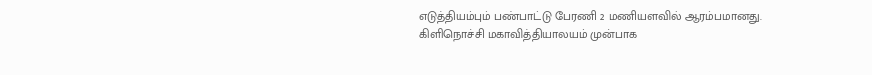எடுத்தியம்பும் பண்பாட்டு பேரணி 2 மணியளவில் ஆரம்பமானது. கிளிநொச்சி மகாவித்தியாலயம் முன்பாக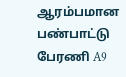ஆரம்பமான பண்பாட்டு பேரணி A9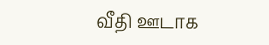வீதி ஊடாக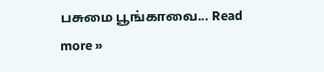பசுமை பூங்காவை... Read more »